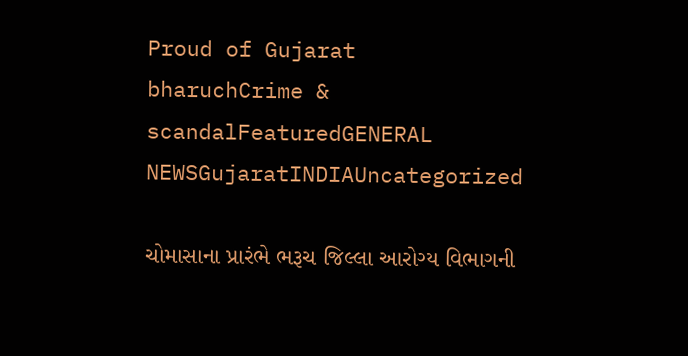Proud of Gujarat
bharuchCrime & scandalFeaturedGENERAL NEWSGujaratINDIAUncategorized

ચોમાસાના પ્રારંભે ભરૂચ જિલ્લા આરોગ્ય વિભાગની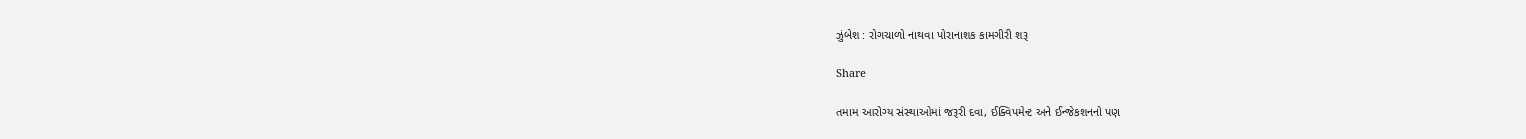ઝુંબેશ : રોગચાળો નાથવા પોરાનાશક કામગીરી શરૂ

Share

તમામ આરોગ્ય સંસ્થાઓમાં જરૂરી દવા, ઈક્વિપમેન્ટ અને ઈન્જેકશનનો પણ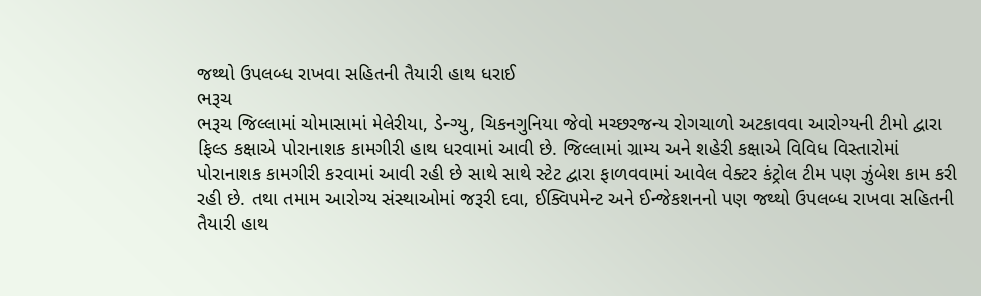જથ્થો ઉપલબ્ધ રાખવા સહિતની તૈયારી હાથ ધરાઈ
ભરૂચ
ભરૂચ જિલ્લામાં ચોમાસામાં મેલેરીયા, ડેન્ગ્યુ, ચિકનગુનિયા જેવો મચ્છરજન્ય રોગચાળો અટકાવવા આરોગ્યની ટીમો દ્વારા ફિલ્ડ કક્ષાએ પોરાનાશક કામગીરી હાથ ધરવામાં આવી છે. જિલ્લામાં ગ્રામ્ય અને શહેરી કક્ષાએ વિવિધ વિસ્તારોમાં પોરાનાશક કામગીરી કરવામાં આવી રહી છે સાથે સાથે સ્ટેટ દ્વારા ફાળવવામાં આવેલ વેક્ટર કંટ્રોલ ટીમ પણ ઝુંબેશ કામ કરી રહી છે. તથા તમામ આરોગ્ય સંસ્થાઓમાં જરૂરી દવા, ઈક્વિપમેન્ટ અને ઈન્જેકશનનો પણ જથ્થો ઉપલબ્ધ રાખવા સહિતની તૈયારી હાથ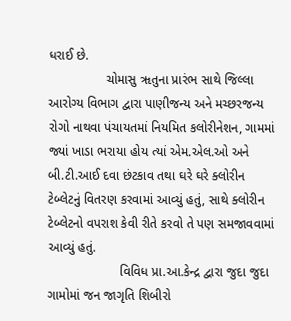ધરાઈ છે.
                ચોમાસુ ૠતુના પ્રારંભ સાથે જિલ્લા આરોગ્ય વિભાગ દ્વારા પાણીજન્ય અને મચ્છરજન્ય રોગો નાથવા પંચાયતમાં નિયમિત કલોરીનેશન, ગામમાં જ્યાં ખાડા ભરાયા હોય ત્યાં એમ.એલ.ઓ અને બી.ટી.આઈ દવા છંટકાવ તથા ઘરે ઘરે ક્લોરીન ટેબ્લેટનું વિતરણ કરવામાં આવ્યું હતું, સાથે ક્લોરીન ટેબ્લેટનો વપરાશ કેવી રીતે કરવો તે પણ સમજાવવામાં આવ્યું હતું.
                    વિવિધ પ્રા.આ.કેન્દ્ર દ્વારા જુદા જુદા ગામોમાં જન જાગૃતિ શિબીરો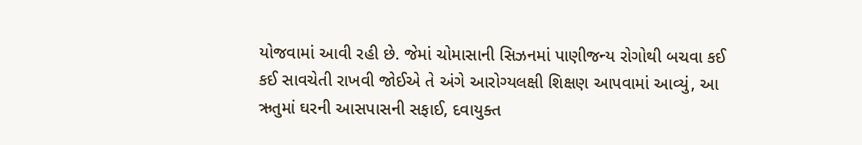યોજવામાં આવી રહી છે. જેમાં ચોમાસાની સિઝનમાં પાણીજન્ય રોગોથી બચવા કઈ કઈ સાવચેતી રાખવી જોઈએ તે અંગે આરોગ્યલક્ષી શિક્ષણ આપવામાં આવ્યું, આ ઋતુમાં ઘરની આસપાસની સફાઈ, દવાયુક્ત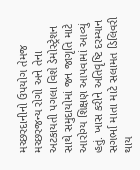મચ્છરદાનીનો ઉપયોગ તેમજ મચ્છરજન્ય રોગો અને તેના અટકાયતી પગલા વિશે ડેમોસ્ટ્રેશન સાથે સમુદાયોમાં જન જાગૃતિ માટે આરોગ્ય શિક્ષણ આપવામાં આવ્યું હતું. ખાસ કરીને અતિવૃષ્ટિ દરમ્યાન સગર્ભા માતા માટે સલામત ડિલિવરી થાય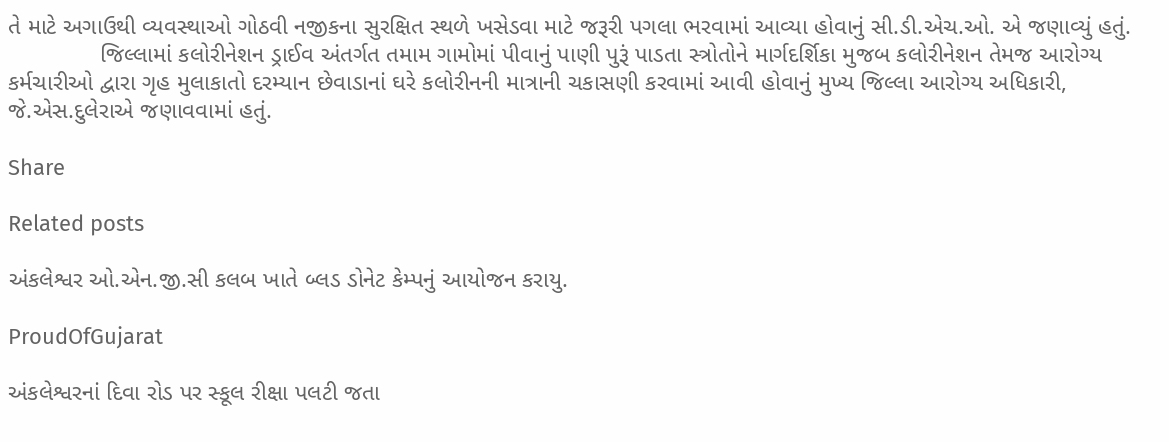તે માટે અગાઉથી વ્યવસ્થાઓ ગોઠવી નજીકના સુરક્ષિત સ્થળે ખસેડવા માટે જરૂરી પગલા ભરવામાં આવ્યા હોવાનું સી.ડી.એચ.ઓ. એ જણાવ્યું હતું.
              જિલ્લામાં કલોરીનેશન ડ્રાઈવ અંતર્ગત તમામ ગામોમાં પીવાનું પાણી પુરૂં પાડતા સ્ત્રોતોને માર્ગદર્શિકા મુજબ કલોરીનેશન તેમજ આરોગ્ય કર્મચારીઓ દ્વારા ગૃહ મુલાકાતો દરમ્યાન છેવાડાનાં ઘરે કલોરીનની માત્રાની ચકાસણી કરવામાં આવી હોવાનું મુખ્ય જિલ્લા આરોગ્ય અધિકારી, જે.એસ.દુલેરાએ જણાવવામાં હતું.

Share

Related posts

અંકલેશ્વર ઓ.એન.જી.સી કલબ ખાતે બ્લડ ડોનેટ કેમ્પનું આયોજન કરાયુ.

ProudOfGujarat

અંકલેશ્વરનાં દિવા રોડ પર સ્કૂલ રીક્ષા પલટી જતા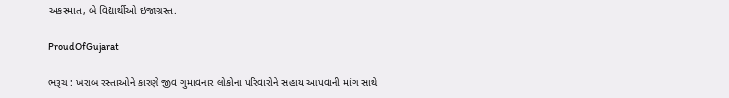અકસ્માત, બે વિદ્યાર્થીઓ ઇજાગ્રસ્ત.

ProudOfGujarat

ભરૂચ : ખરાબ રસ્તાઓને કારણે જીવ ગુમાવનાર લોકોના પરિવારોને સહાય આપવાની માંગ સાથે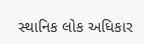સ્થાનિક લોક અધિકાર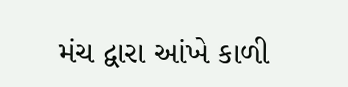મંચ દ્વારા આંખે કાળી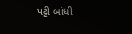પટ્ટી બાંધી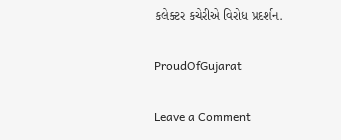કલેક્ટર કચેરીએ વિરોધ પ્રદર્શન.

ProudOfGujarat

Leave a Comment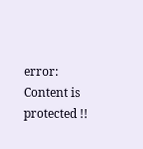error: Content is protected !!